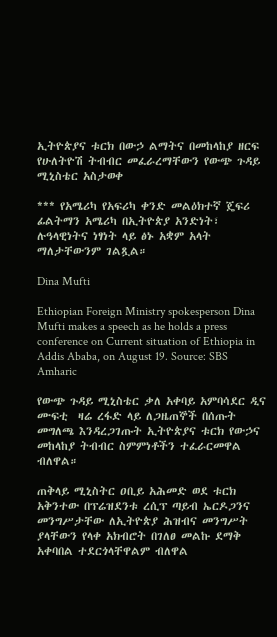ኢትዮጵያና ቱርክ በውኃ ልማትና በመከላከያ ዘርፍ የሁለትዮሽ ትብብር መፈራረማቸውን የውጭ ጉዳይ ሚኒስቴር አስታወቀ

*** የአሜሪካ የአፍሪካ ቀንድ መልዕክተኛ ጄፍሪ ፊልትማን አሜሪካ በኢትዮጵያ አንድነት፣ ሉዓላዊነትና ነፃነት ላይ ፅኑ አቋም አላት ማለታቸውንም ገልጿል።

Dina Mufti

Ethiopian Foreign Ministry spokesperson Dina Mufti makes a speech as he holds a press conference on Current situation of Ethiopia in Addis Ababa, on August 19. Source: SBS Amharic

የውጭ ጉዳይ ሚኒስቴር ቃለ አቀባይ አምባሳደር ዲና ሙፍቲ  ዛሬ ረፋድ ላይ ለጋዜጠኞች በሰጡት መግለጫ እንዳረጋገጡት ኢትዮጵያና ቱርክ የውኃና መከላከያ ትብብር ስምምነቶችን ተፈራርመዋል ብለዋል።

ጠቅላይ ሚኒስትር ዐቢይ አሕመድ ወደ ቱርክ አቅንተው በፕሬዝደንቱ ረሲፕ ጣይብ ኤርዶጋንና መንግሥታቸው ለኢትዮጵያ ሕዝብና መንግሥት ያላቸውን የላቀ አክብሮት በገለፀ መልኩ ደማቅ አቀባበል ተደርጎላቸዋልም ብለዋል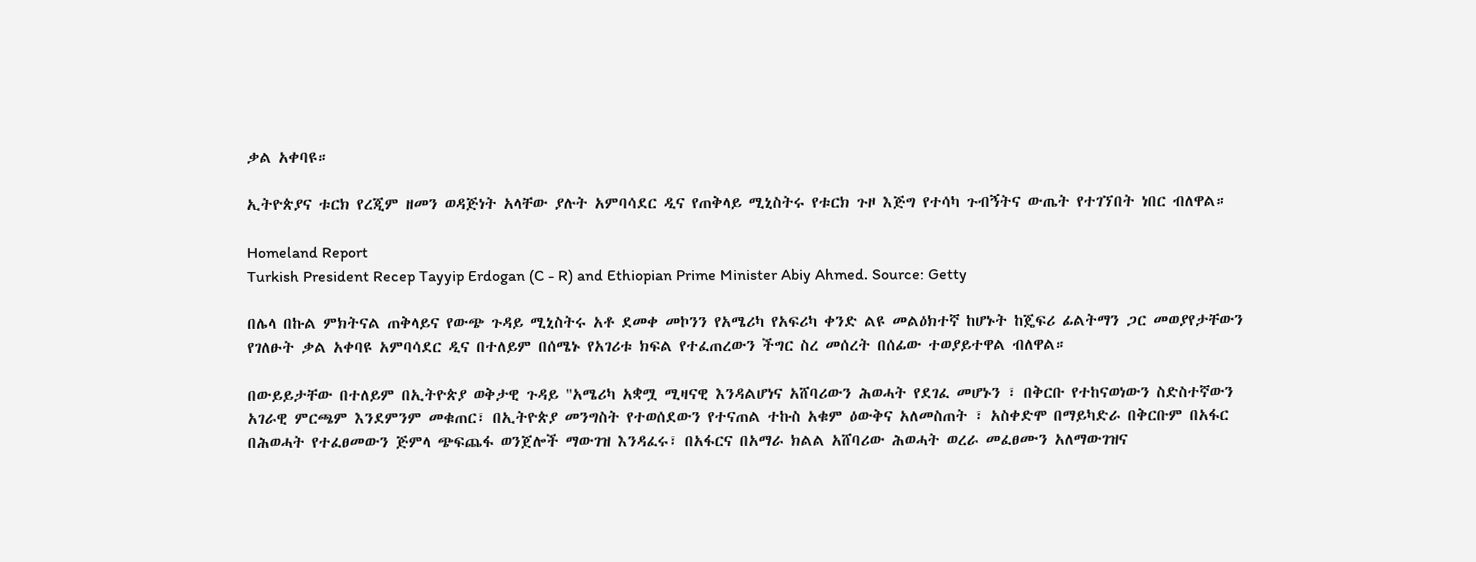ቃል አቀባዩ።

ኢትዮጵያና ቱርክ የረጂም ዘመን ወዳጅነት አላቸው ያሉት አምባሳደር ዲና የጠቅላይ ሚኒስትሩ የቱርክ ጉዞ እጅግ የተሳካ ጉብኝትና ውጤት የተገኘበት ነበር ብለዋል።

Homeland Report
Turkish President Recep Tayyip Erdogan (C - R) and Ethiopian Prime Minister Abiy Ahmed. Source: Getty

በሌላ በኩል ምክትናል ጠቅላይና የውጭ ጉዳይ ሚኒስትሩ አቶ ደመቀ መኮንን የአሜሪካ የአፍሪካ ቀንድ ልዩ መልዕክተኛ ከሆኑት ከጄፍሪ ፊልትማን ጋር መወያየታቸውን የገለፁት ቃል አቀባዩ አምባሳደር ዲና በተለይም በሰሜኑ የአገሪቱ ክፍል የተፈጠረውን ችግር ስረ መሰረት በሰፊው ተወያይተዋል ብለዋል።

በውይይታቸው በተለይም በኢትዮጵያ ወቅታዊ ጉዳይ "አሜሪካ አቋሟ ሚዛናዊ እንዳልሆነና አሸባሪውን ሕወሓት የደገፈ መሆኑን ፣ በቅርቡ የተከናወነውን ስድስተኛውን አገራዊ ምርጫም እንደምንም መቁጠር፣ በኢትዮጵያ መንግስት የተወሰደውን የተናጠል ተኩስ አቁም ዕውቅና አለመስጠት ፣ አስቀድሞ በማይካድራ በቅርቡም በአፋር በሕወሓት የተፈፀመውን ጅምላ ጭፍጨፋ ወንጀሎች ማውገዝ እንዳፈሩ፣ በአፋርና በአማራ ክልል አሸባሪው ሕወሓት ወረራ መፈፀሙን አለማውገዝና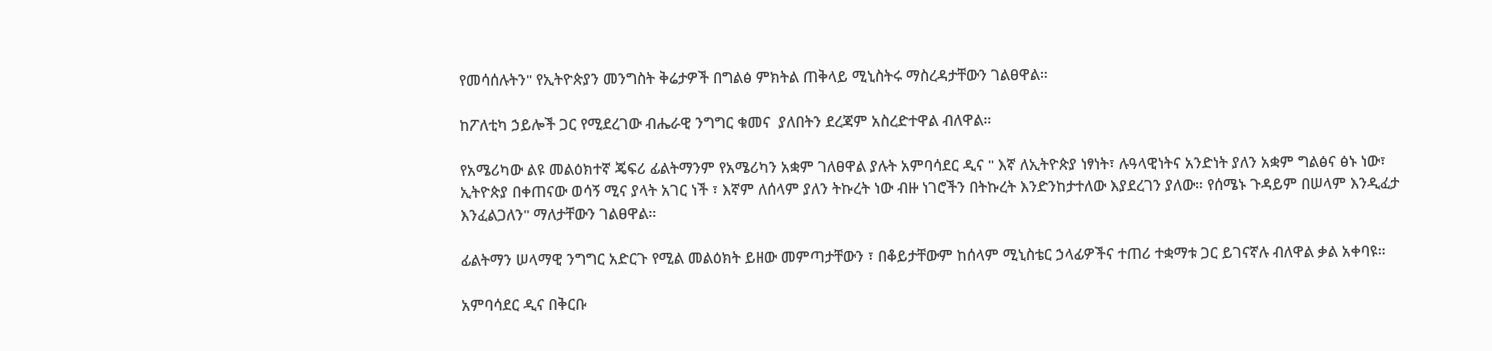የመሳሰሉትን" የኢትዮጵያን መንግስት ቅሬታዎች በግልፅ ምክትል ጠቅላይ ሚኒስትሩ ማስረዳታቸውን ገልፀዋል።

ከፖለቲካ ኃይሎች ጋር የሚደረገው ብሔራዊ ንግግር ቁመና  ያለበትን ደረጃም አስረድተዋል ብለዋል።

የአሜሪካው ልዩ መልዕክተኛ ጄፍሪ ፊልትማንም የአሜሪካን አቋም ገለፀዋል ያሉት አምባሳደር ዲና " እኛ ለኢትዮጵያ ነፃነት፣ ሉዓላዊነትና አንድነት ያለን አቋም ግልፅና ፅኑ ነው፣ ኢትዮጵያ በቀጠናው ወሳኝ ሚና ያላት አገር ነች ፣ እኛም ለሰላም ያለን ትኩረት ነው ብዙ ነገሮችን በትኩረት እንድንከታተለው እያደረገን ያለው። የሰሜኑ ጉዳይም በሠላም እንዲፈታ እንፈልጋለን" ማለታቸውን ገልፀዋል።

ፊልትማን ሠላማዊ ንግግር አድርጉ የሚል መልዕክት ይዘው መምጣታቸውን ፣ በቆይታቸውም ከሰላም ሚኒስቴር ኃላፊዎችና ተጠሪ ተቋማቱ ጋር ይገናኛሉ ብለዋል ቃል አቀባዩ።

አምባሳደር ዲና በቅርቡ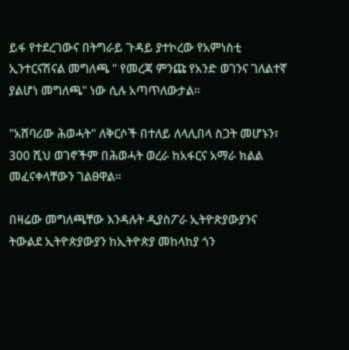ይፋ የተደረገውና በትግራይ ጉዳይ ያተኮረው የአምነስቲ ኢንተርናሽናል መግለጫ " የመረጃ ምንጩ የአንድ ወገንና ገለልተኛ ያልሆነ መግለጫ" ነው ሲሉ አጣጥለውታል።

"አሸባሪው ሕወሓት" ለቅርሶች በተለይ ለላሊበላ ስጋት መሆኑን፣ 300 ሺህ ወገኖችም በሕወሓት ወረራ ከአፋርና አማራ ክልል መፈናቀላቸውን ገልፀዋል።

በዛሬው መግለጫቸው እንዳሉት ዲያስፖራ ኢትዮጵያውያንና ትውልደ ኢትዮጵያውያን ከኢትዮጵያ መከላከያ ጎን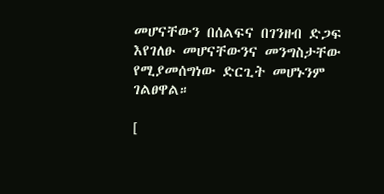መሆናቸውን በሰልፍና በገንዘብ ድጋፍ እየገለፁ መሆናቸውንና መንግስታቸው የሚያመሰግነው ድርጊት መሆኑንም ገልፀዋል።

[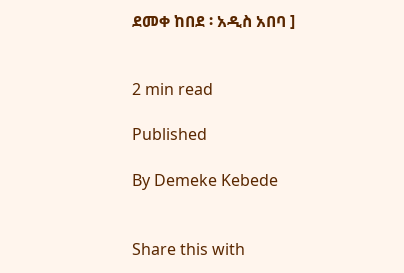ደመቀ ከበደ ፡ አዲስ አበባ ]


2 min read

Published

By Demeke Kebede


Share this with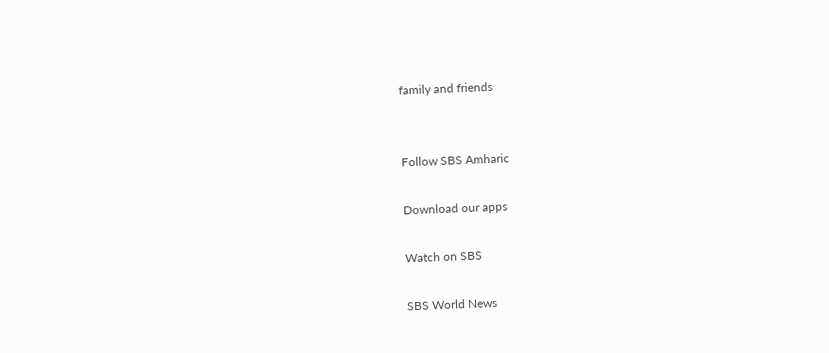family and friends


Follow SBS Amharic

Download our apps

Watch on SBS

SBS World News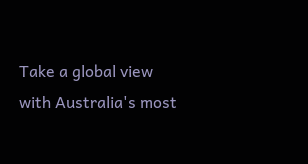Take a global view with Australia's most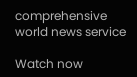comprehensive world news service

Watch now